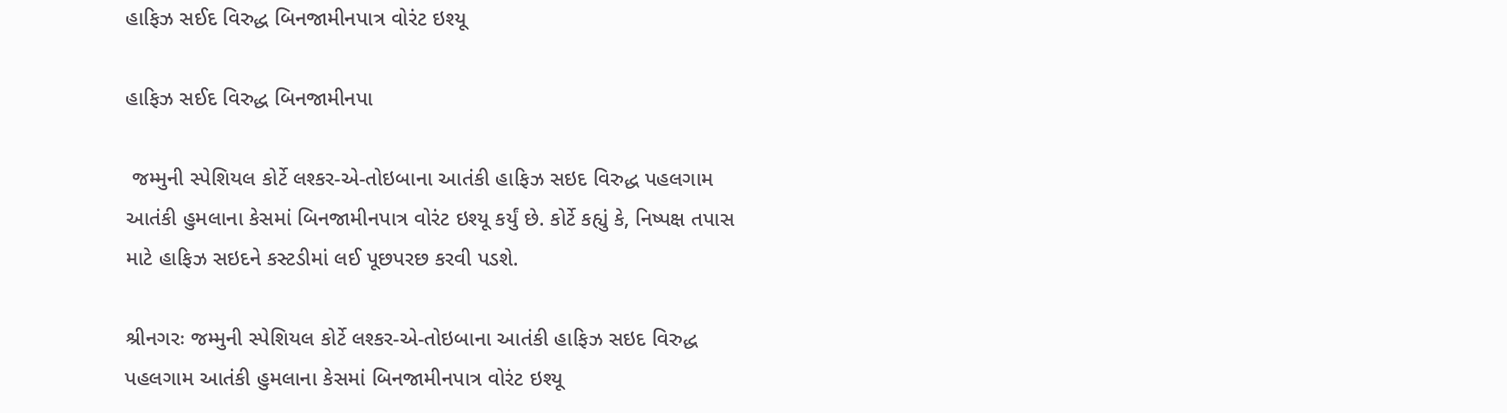હાફિઝ સઈદ વિરુદ્ધ બિનજામીનપાત્ર વોરંટ ઇશ્યૂ

હાફિઝ સઈદ વિરુદ્ધ બિનજામીનપા

 જમ્મુની સ્પેશિયલ કોર્ટે લશ્કર-એ-તોઇબાના આતંકી હાફિઝ સઇદ વિરુદ્ધ પહલગામ આતંકી હુમલાના કેસમાં બિનજામીનપાત્ર વોરંટ ઇશ્યૂ કર્યું છે. કોર્ટે કહ્યું કે, નિષ્પક્ષ તપાસ માટે હાફિઝ સઇદને કસ્ટડીમાં લઈ પૂછપરછ કરવી પડશે.

શ્રીનગરઃ જમ્મુની સ્પેશિયલ કોર્ટે લશ્કર-એ-તોઇબાના આતંકી હાફિઝ સઇદ વિરુદ્ધ પહલગામ આતંકી હુમલાના કેસમાં બિનજામીનપાત્ર વોરંટ ઇશ્યૂ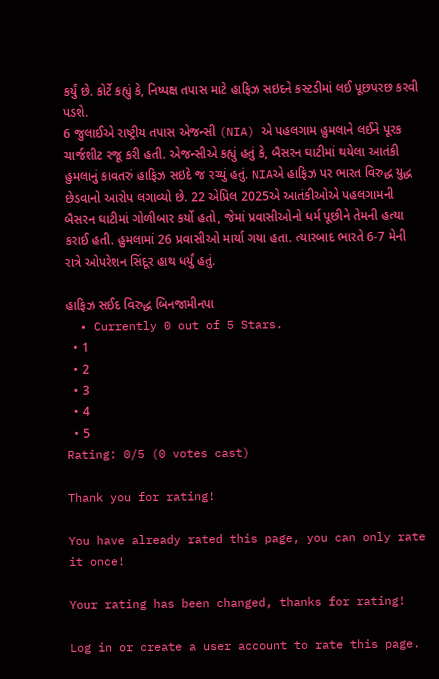કર્યું છે. કોર્ટે કહ્યું કે, નિષ્પક્ષ તપાસ માટે હાફિઝ સઇદને કસ્ટડીમાં લઈ પૂછપરછ કરવી પડશે.
6 જુલાઈએ રાષ્ટ્રીય તપાસ એજન્સી (NIA) એ પહલગામ હુમલાને લઈને પૂરક ચાર્જશીટ રજૂ કરી હતી. એજન્સીએ કહ્યું હતું કે, બૈસરન ઘાટીમાં થયેલા આતંકી હુમલાનું કાવતરું હાફિઝ સઇદે જ રચ્યું હતું. NIAએ હાફિઝ પર ભારત વિરુદ્ધ યુદ્ધ છેડવાનો આરોપ લગાવ્યો છે. 22 એપ્રિલ 2025એ આતંકીઓએ પહલગામની બૈસરન ઘાટીમાં ગોળીબાર કર્યો હતો, જેમાં પ્રવાસીઓનો ધર્મ પૂછીને તેમની હત્યા કરાઈ હતી. હુમલામાં 26 પ્રવાસીઓ માર્યા ગયા હતા. ત્યારબાદ ભારતે 6-7 મેની રાત્રે ઓપરેશન સિંદૂર હાથ ધર્યું હતું.

હાફિઝ સઈદ વિરુદ્ધ બિનજામીનપા
  • Currently 0 out of 5 Stars.
  • 1
  • 2
  • 3
  • 4
  • 5
Rating: 0/5 (0 votes cast)

Thank you for rating!

You have already rated this page, you can only rate it once!

Your rating has been changed, thanks for rating!

Log in or create a user account to rate this page.